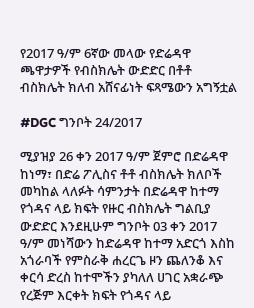የ2017 ዓ/ም 6ኛው መላው የድሬዳዋ ጫዋታዎች የብስክሌት ውድድር በቶቶ ብስክሌት ክለብ አሸናፊነት ፍጻሜውን አግኝቷል

#DGC ግንቦት 24/2017

ሚያዝያ 26 ቀን 2017 ዓ/ም ጀምሮ በድሬዳዋ ከነማ፣ በድሬ ፖሊስና ቶቶ ብስክሌት ክለቦች መካከል ላለፉት ሳምንታት በድሬዳዋ ከተማ የጎዳና ላይ ክፍት የዙር ብስክሌት ግልቢያ ውድድር እንደዚሁም ግንቦት 03 ቀን 2017 ዓ/ም መነሻውን ከድሬዳዋ ከተማ አድርጎ እስከ አጎራባች የምስራቅ ሐረርጌ ዞን ጨለንቆ እና ቀርሳ ድረስ ከተሞችን ያካለለ ሀገር አቋራጭ የረጅም እርቀት ክፍት የጎዳና ላይ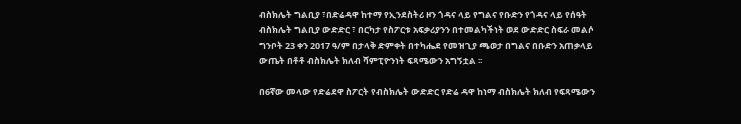ብስክሌት ግልቢያ ፣በድሬዳዋ ከተማ የኢንደስትሪ ዞን ጎዳና ላይ የግልና የቡድን የጎዳና ላይ የሰዓት ብስክሌት ግልቢያ ውድድር ፣ በርካታ የስፖርቱ አፍቃሪያንን በተመልካችነት ወደ ውድድር ስፍራ መልሶ ግንቦት 23 ቀን 2017 ዓ/ም በታላቅ ድምቀት በተካሔደ የመዝጊያ ጫወታ በግልና በቡድን አጠቃላይ ውጤት በቶቶ ብስክሌት ክለብ ሻምፒዮንነት ፍጻሜውን አግኝቷል ፡፡

በ6ኛው መላው የድሬደዋ ስፖርት የብስክሌት ውድድር የድሬ ዳዋ ከነማ ብስክሌት ክለብ የፍጻሜውን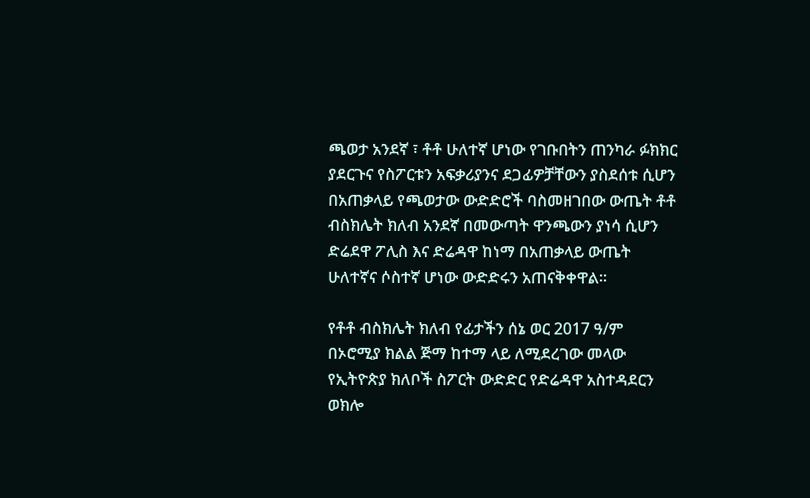ጫወታ አንደኛ ፣ ቶቶ ሁለተኛ ሆነው የገቡበትን ጠንካራ ፉክክር ያደርጉና የስፖርቱን አፍቃሪያንና ደጋፊዎቻቸውን ያስደሰቱ ሲሆን በአጠቃላይ የጫወታው ውድድሮች ባስመዘገበው ውጤት ቶቶ ብስክሌት ክለብ አንደኛ በመውጣት ዋንጫውን ያነሳ ሲሆን ድሬደዋ ፖሊስ እና ድሬዳዋ ከነማ በአጠቃላይ ውጤት ሁለተኛና ሶስተኛ ሆነው ውድድሩን አጠናቅቀዋል፡፡

የቶቶ ብስክሌት ክለብ የፊታችን ሰኔ ወር 2017 ዓ/ም በኦሮሚያ ክልል ጅማ ከተማ ላይ ለሚደረገው መላው የኢትዮጵያ ክለቦች ስፖርት ውድድር የድሬዳዋ አስተዳደርን ወክሎ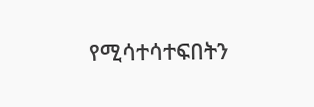የሚሳተሳተፍበትን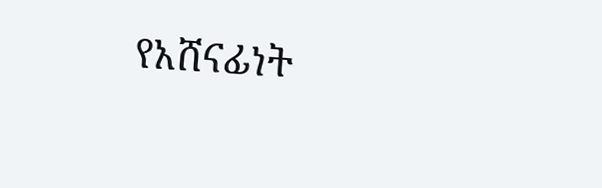የአሸናፊነት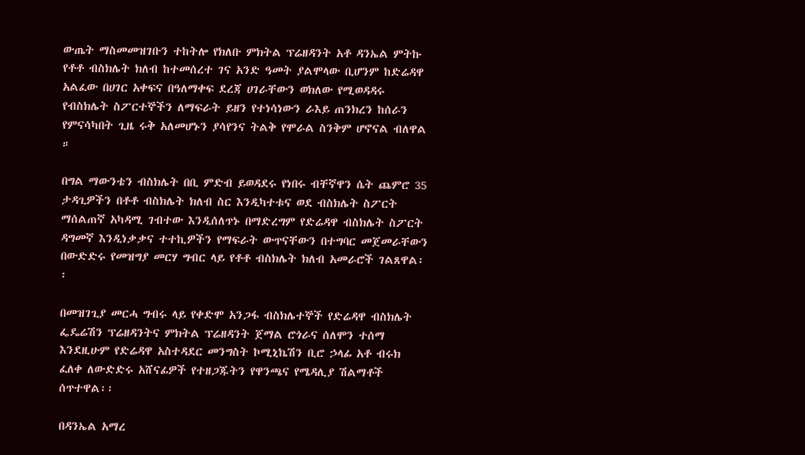ውጤት ማስመመዝገቡን ተከትሎ የክለቡ ምክትል ፕሬዘዳንት አቶ ዳንኤል ምትኩ የቶቶ ብስክሌት ክለብ ከተመሰረተ ገና አንድ ዓመት ያልሞላው ቢሆንም ከድሬዳዋ አልፈው በሀገር አቀፍና በዓለማቀፍ ደረጃ ሀገራቸውን ወክለው የሚወዳዳሩ የብስክሌት ስፖርተኞችን ለማፍራት ይዘን የተነሳነውን ራእይ ጠንክረን ከሰራን የምናሳካበት ጊዜ ሩቅ አለመሆኑን ያሳየንና ትልቅ የሞራል ስንቅም ሆኖናል ብለዋል ።

በግል ማውንቴን ብስክሌት በቢ ምድብ ይወዳደሩ የነበሩ ብቸኛዋን ሴት ጨምሮ 35 ታዳጊዎችን በቶቶ ብስክሌት ክለብ ስር እንዲካተቱና ወደ ብስክሌት ስፖርት ማሰልጠኛ አካዳሚ ገብተው እንዲሰለጥኑ በማድረግም የድሬዳዋ ብስክሌት ስፖርት ዳግመኛ እንዲነቃቃና ተተኪዎችን የማፍራት ውጥናቸውን በተግባር መጀመራቸውን በውድድሩ የመዝግያ መርሃ ግብር ላይ የቶቶ ብስክሌት ክለብ አመራሮች ገልጸዋል፡፡

በመዝገጊያ መርሓ ግብሩ ላይ የቀድሞ አንጋፋ ብስክሌተኞች የድሬዳዋ ብስክሌት ፌዴሬሽን ፕሬዘዳንትና ምክትል ፕሬዘዳንት ጀማል ሮጎራና ሰለሞን ተሰማ እንደዚሁም የድሬዳዋ አስተዳደር መንግስት ኮሚኒኬሽን ቢሮ ኃላፊ አቶ ብሩክ ፈለቀ ለውድድሩ አሸናፊዎች የተዘጋጁትን የዋንጫና የሜዳሊያ ሽልማቶች ሰጥተዋል፡፡

በዳንኤል አማረ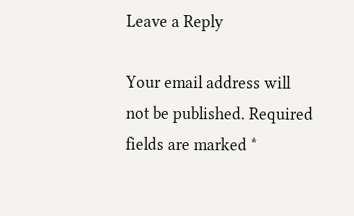Leave a Reply

Your email address will not be published. Required fields are marked *